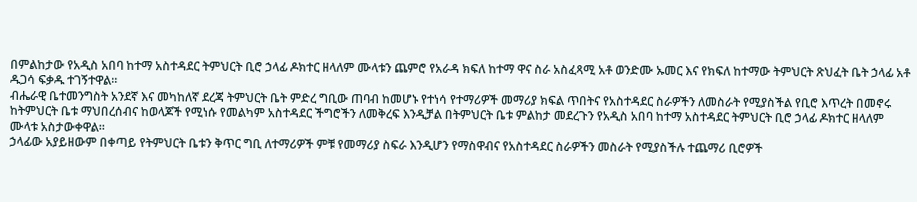በምልከታው የአዲስ አበባ ከተማ አስተዳደር ትምህርት ቢሮ ኃላፊ ዶክተር ዘላለም ሙላቱን ጨምሮ የአራዳ ክፍለ ከተማ ዋና ስራ አስፈጻሚ አቶ ወንድሙ ኡመር እና የክፍለ ከተማው ትምህርት ጽህፈት ቤት ኃላፊ አቶ ዱጋሳ ፍቃዱ ተገኝተዋል።
ብሔራዊ ቤተመንግስት አንደኛ እና መካከለኛ ደረጃ ትምህርት ቤት ምድረ ግቢው ጠባብ ከመሆኑ የተነሳ የተማሪዎች መማሪያ ክፍል ጥበትና የአስተዳደር ስራዎችን ለመስራት የሚያስችል የቢሮ እጥረት በመኖሩ ከትምህርት ቤቱ ማህበረሰብና ከወላጆች የሚነሱ የመልካም አስተዳደር ችግሮችን ለመቅረፍ እንዲቻል በትምህርት ቤቱ ምልከታ መደረጉን የአዲስ አበባ ከተማ አስተዳደር ትምህርት ቢሮ ኃላፊ ዶክተር ዘላለም ሙላቱ አስታውቀዋል።
ኃላፊው አያይዘውም በቀጣይ የትምህርት ቤቱን ቅጥር ግቢ ለተማሪዎች ምቹ የመማሪያ ስፍራ እንዲሆን የማስዋብና የአስተዳደር ስራዎችን መስራት የሚያስችሉ ተጨማሪ ቢሮዎች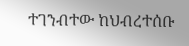ተገንብተው ከህብረተሰቡ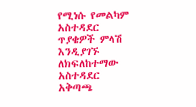የሚነሱ የመልካም አስተዳደር ጥያቄዎች ምላሽ እንዲያገኙ ለክፍለከተማው አስተዳደር አቅጣጫ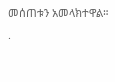መሰጠቱን አመላክተዋል።
.